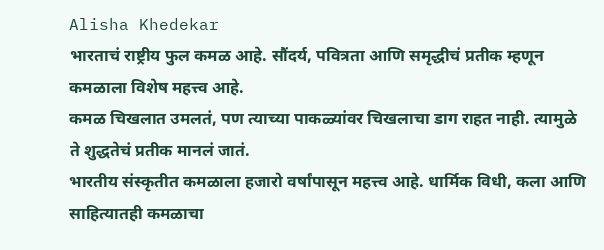Alisha Khedekar
भारताचं राष्ट्रीय फुल कमळ आहे. सौंदर्य, पवित्रता आणि समृद्धीचं प्रतीक म्हणून कमळाला विशेष महत्त्व आहे.
कमळ चिखलात उमलतं, पण त्याच्या पाकळ्यांवर चिखलाचा डाग राहत नाही. त्यामुळे ते शुद्धतेचं प्रतीक मानलं जातं.
भारतीय संस्कृतीत कमळाला हजारो वर्षांपासून महत्त्व आहे. धार्मिक विधी, कला आणि साहित्यातही कमळाचा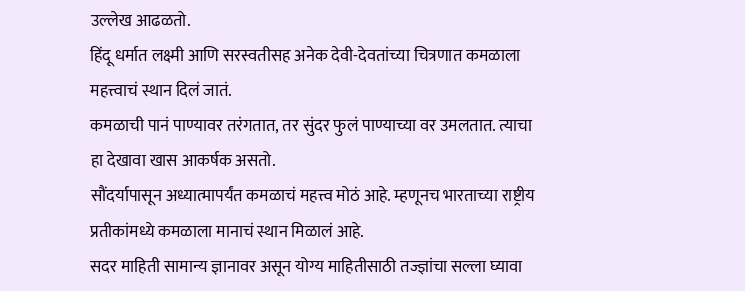उल्लेख आढळतो.
हिंदू धर्मात लक्ष्मी आणि सरस्वतीसह अनेक देवी-देवतांच्या चित्रणात कमळाला महत्त्वाचं स्थान दिलं जातं.
कमळाची पानं पाण्यावर तरंगतात, तर सुंदर फुलं पाण्याच्या वर उमलतात. त्याचा हा देखावा खास आकर्षक असतो.
सौंदर्यापासून अध्यात्मापर्यंत कमळाचं महत्त्व मोठं आहे. म्हणूनच भारताच्या राष्ट्रीय प्रतीकांमध्ये कमळाला मानाचं स्थान मिळालं आहे.
सदर माहिती सामान्य ज्ञानावर असून योग्य माहितीसाठी तज्ज्ञांचा सल्ला घ्यावा